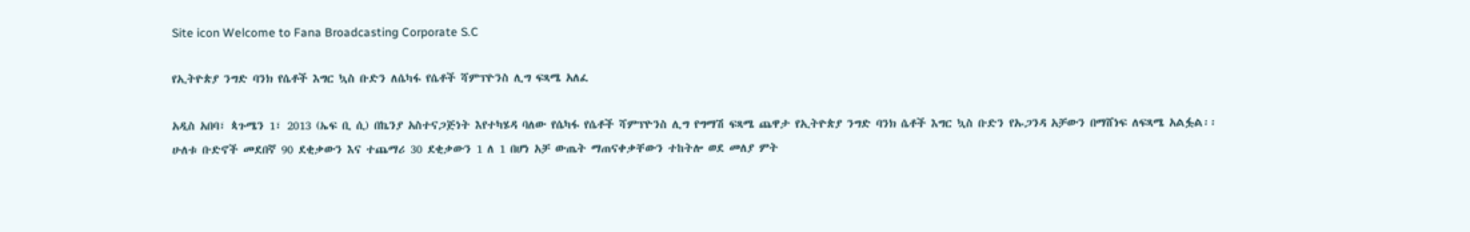Site icon Welcome to Fana Broadcasting Corporate S.C

የኢትዮጵያ ንግድ ባንክ የሴቶች እግር ኳስ ቡድን ለሴካፋ የሴቶች ሻምፕዮንስ ሊግ ፍጻሜ አለፈ

አዲስ አበባ፣ ጳጉሜን 1፣ 2013 (ኤፍ ቢ ሲ) በኬንያ አስተናጋጅነት እየተካሄዳ ባለው የሴካፋ የሴቶች ሻምፕዮንስ ሊግ የግማሽ ፍጻሜ ጨዋታ የኢትዮጵያ ንግድ ባንክ ሴቶች እግር ኳስ ቡድን የኡጋንዳ አቻውን በማሸነፍ ለፍጻሜ አልፏል፡፡
ሁለቱ ቡድኖች መደበኛ 90 ደቂቃውን እና ተጨማሪ 30 ደቂቃውን 1 ለ 1 በሆነ አቻ ውጤት ማጠናቀቃቸውን ተከትሎ ወደ መለያ ምት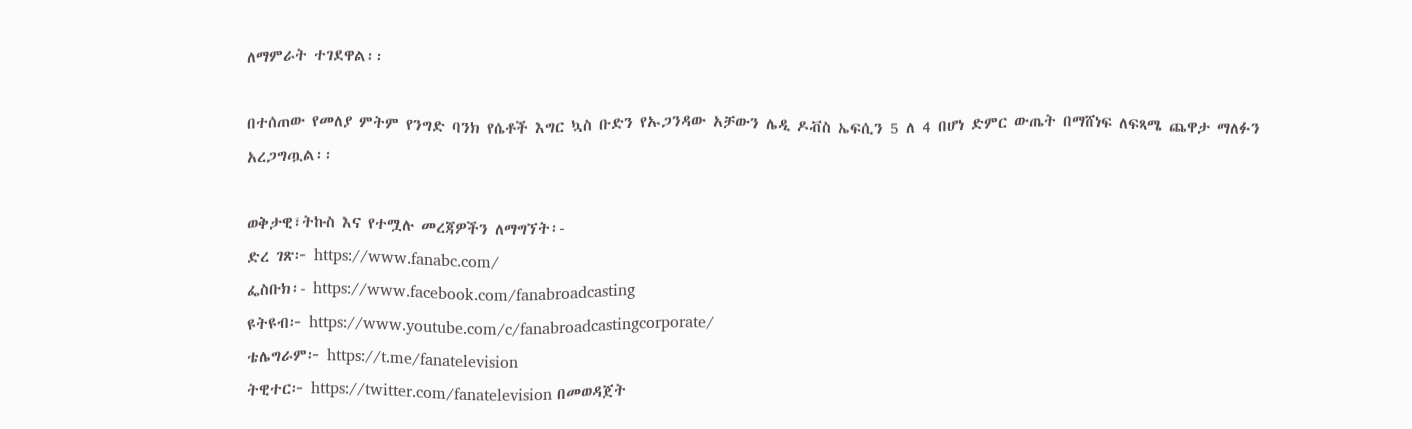ለማምራት ተገደዋል፡፡

በተሰጠው የመለያ ምትም የንግድ ባንክ የሴቶች እግር ኳስ ቡድን የኡጋንዳው አቻውን ሌዲ ዶቭስ ኤፍሲን 5 ለ 4 በሆነ ድምር ውጤት በማሸነፍ ለፍጻሜ ጨዋታ ማለፉን አረጋግጧል፡፡

ወቅታዊ፣ትኩስ እና የተሟሉ መረጃዎችን ለማግኘት፡-
ድረ ገጽ፦ https://www.fanabc.com/
ፌስቡክ፡- https://www.facebook.com/fanabroadcasting
ዩትዩብ፦ https://www.youtube.com/c/fanabroadcastingcorporate/
ቴሌግራም፦ https://t.me/fanatelevision
ትዊተር፦ https://twitter.com/fanatelevision በመወዳጀት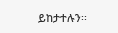ይከታተሉን፡፡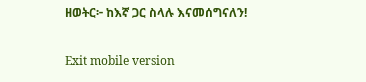ዘወትር፦ ከእኛ ጋር ስላሉ እናመሰግናለን!

Exit mobile version